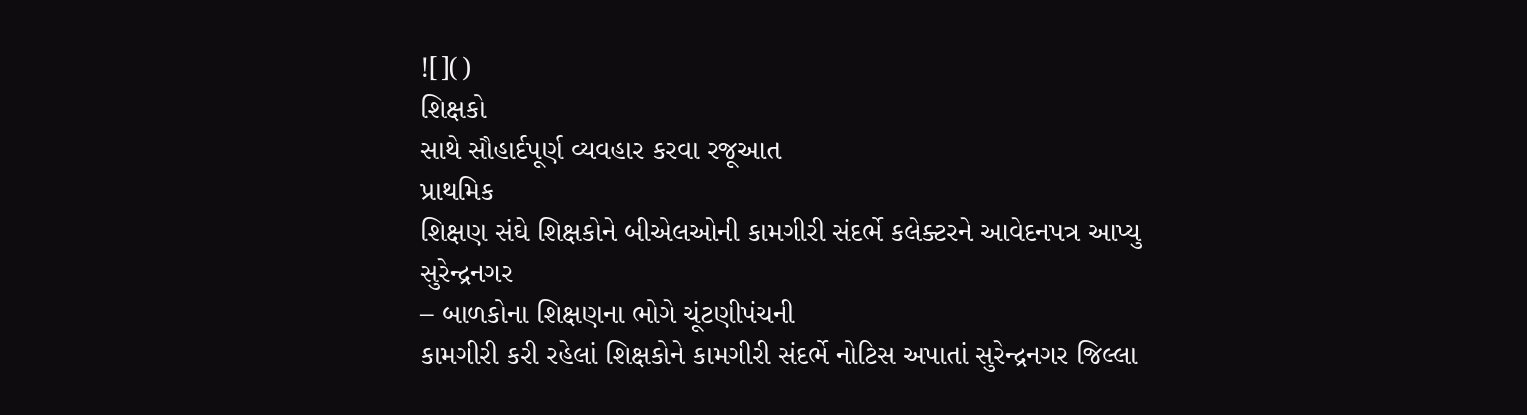![]()
શિક્ષકો
સાથે સૌહાર્દપૂર્ણ વ્યવહાર કરવા રજૂઆત
પ્રાથમિક
શિક્ષણ સંઘે શિક્ષકોને બીએલઓની કામગીરી સંદર્ભે કલેક્ટરને આવેદનપત્ર આપ્યુ
સુરેન્દ્રનગર
– બાળકોના શિક્ષણના ભોગે ચૂંટણીપંચની
કામગીરી કરી રહેલાં શિક્ષકોને કામગીરી સંદર્ભે નોટિસ અપાતાં સુરેન્દ્રનગર જિલ્લા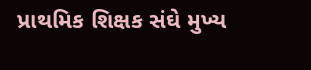પ્રાથમિક શિક્ષક સંઘે મુખ્ય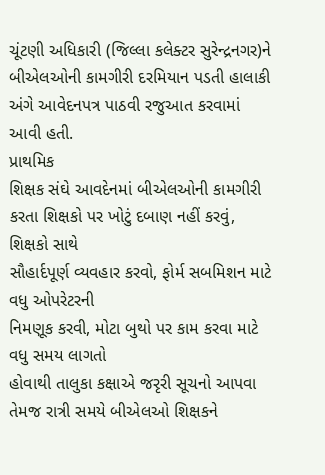ચૂંટણી અધિકારી (જિલ્લા કલેક્ટર સુરેન્દ્રનગર)ને
બીએલઓની કામગીરી દરમિયાન પડતી હાલાકી અંગે આવેદનપત્ર પાઠવી રજુઆત કરવામાં આવી હતી.
પ્રાથમિક
શિક્ષક સંઘે આવદેનમાં બીએલઓની કામગીરી કરતા શિક્ષકો પર ખોટું દબાણ નહીં કરવું, શિક્ષકો સાથે
સૌહાર્દપૂર્ણ વ્યવહાર કરવો, ફોર્મ સબમિશન માટે વધુ ઓપરેટરની
નિમણૂક કરવી, મોટા બુથો પર કામ કરવા માટે વધુ સમય લાગતો
હોવાથી તાલુકા કક્ષાએ જરૃરી સૂચનો આપવા તેમજ રાત્રી સમયે બીએલઓ શિક્ષકને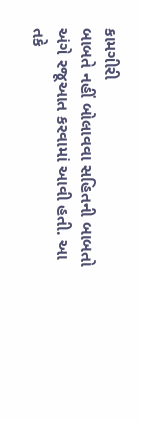કામગીરી
બાબતે નહીં બોલાવવા સહિતની બાબતો અંગે રજૂઆત કરવામાં આવી હતી. આ તકે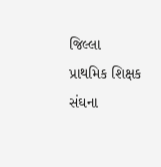જિલ્લા
પ્રાથમિક શિક્ષક સંઘના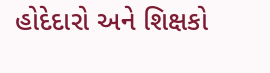હોદેદારો અને શિક્ષકો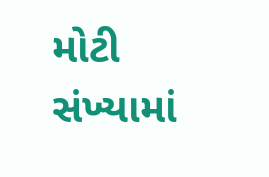મોટી સંખ્યામાં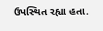ઉપસ્થિત રહ્યા હતા.